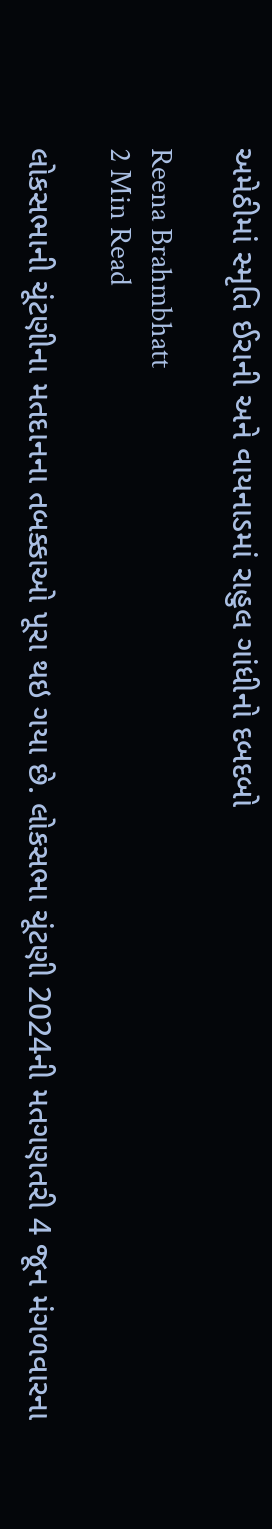અમેઠીમાં સ્મૃતિ ઈરાની અને વાયનાડમાં રાહુલ ગાંધીનો દબદબો

Reena Brahmbhatt
2 Min Read

લોકસભાની ચૂંટણીના મતદાનના તબક્કાઓ પૂરા થઇ ગયા છે. લોકસભા ચૂંટણી 2024ની મતગણતરી 4 જૂન મંગળવારના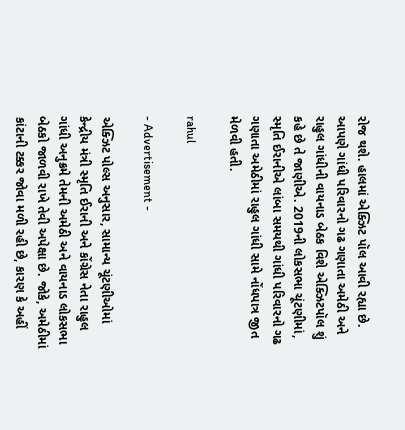રોજ થશે. હાલમાં એક્ઝિટ પૉલ આવી રહ્યા છે. આપણે ગાંધી પરિવારનો ગઢ ગણાતા અમેઠી અને રાહુલ ગાંધીની વાયનાડ બેઠક વિશે એક્ઝિટપૉલ શું કહે છે તે જાણીએ. 2019ની લોકસભા ચૂંટણીમાં, સ્મૃતિ ઈરાનીએ લાંબા સમયથી ગાંધી પરિવારનો ગઢ ગણાતા અમેઠીમાં રાહુલ ગાંધી સામે નોંધપાત્ર જીત મેળવી હતી.

rahul

- Advertisement -

એક્ઝિટ પોલ્સ અનુસાર, સામાન્ય ચૂંટણીઓમાં કેન્દ્રીય મંત્રી સ્મૃતિ ઈરાની અને કોંગ્રેસ નેતા રાહુલ ગાંધી અનુક્રમે તેમની અમેઠી અને વાયનાડ લોકસભા બેઠકો જાળવી રાખે તેવી અપેક્ષા છે. જોકે, અમેઠીમાં કાંટાની ટક્કર જોવા મળી રહી છે, કારણ કે અહીં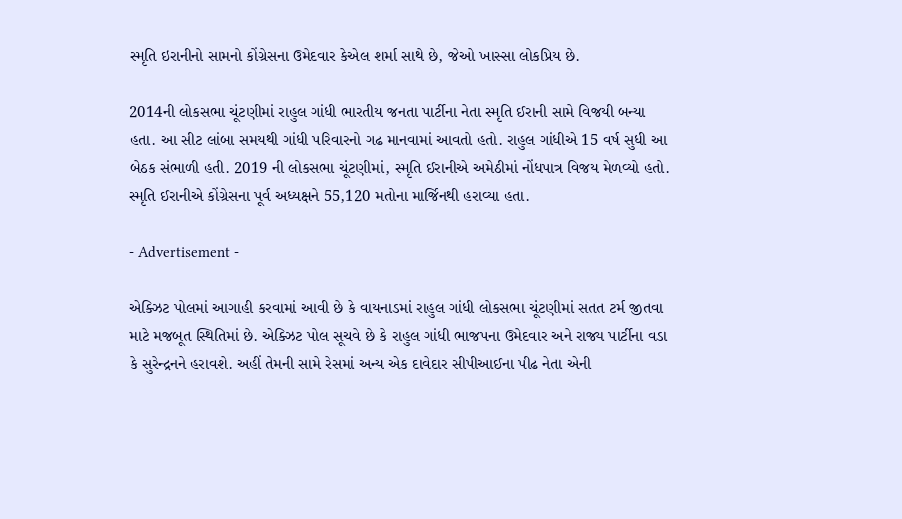સ્મૃતિ ઇરાનીનો સામનો કોંગ્રેસના ઉમેદવાર કેએલ શર્મા સાથે છે, જેઓ ખાસ્સા લોકપ્રિય છે.

2014ની લોકસભા ચૂંટણીમાં રાહુલ ગાંધી ભારતીય જનતા પાર્ટીના નેતા સ્મૃતિ ઈરાની સામે વિજયી બન્યા હતા. આ સીટ લાંબા સમયથી ગાંધી પરિવારનો ગઢ માનવામાં આવતો હતો. રાહુલ ગાંધીએ 15 વર્ષ સુધી આ બેઠક સંભાળી હતી. 2019 ની લોકસભા ચૂંટણીમાં, સ્મૃતિ ઈરાનીએ અમેઠીમાં નોંધપાત્ર વિજય મેળવ્યો હતો. સ્મૃતિ ઈરાનીએ કોંગ્રેસના પૂર્વ અધ્યક્ષને 55,120 મતોના માર્જિનથી હરાવ્યા હતા.

- Advertisement -

એક્ઝિટ પોલમાં આગાહી કરવામાં આવી છે કે વાયનાડમાં રાહુલ ગાંધી લોકસભા ચૂંટણીમાં સતત ટર્મ જીતવા માટે મજબૂત સ્થિતિમાં છે. એક્ઝિટ પોલ સૂચવે છે કે રાહુલ ગાંધી ભાજપના ઉમેદવાર અને રાજ્ય પાર્ટીના વડા કે સુરેન્દ્રનને હરાવશે. અહીં તેમની સામે રેસમાં અન્ય એક દાવેદાર સીપીઆઈના પીઢ નેતા એની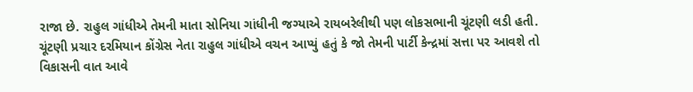રાજા છે. રાહુલ ગાંધીએ તેમની માતા સોનિયા ગાંધીની જગ્યાએ રાયબરેલીથી પણ લોકસભાની ચૂંટણી લડી હતી. ચૂંટણી પ્રચાર દરમિયાન કોંગ્રેસ નેતા રાહુલ ગાંધીએ વચન આપ્યું હતું કે જો તેમની પાર્ટી કેન્દ્રમાં સત્તા પર આવશે તો વિકાસની વાત આવે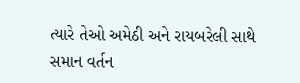ત્યારે તેઓ અમેઠી અને રાયબરેલી સાથે સમાન વર્તન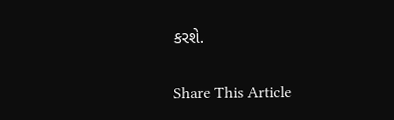કરશે.

Share This Article